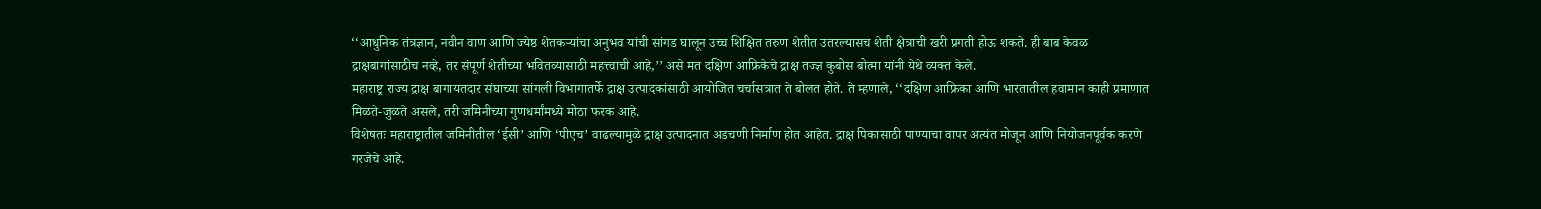‘‘आधुनिक तंत्रज्ञान, नवीन वाण आणि ज्येष्ठ शेतकऱ्यांचा अनुभव यांची सांगड घालून उच्च शिक्षित तरुण शेतीत उतरल्यासच शेती क्षेत्राची खरी प्रगती होऊ शकते. ही बाब केवळ द्राक्षबागांसाठीच नव्हे, तर संपूर्ण शेतीच्या भवितव्यासाठी महत्त्वाची आहे,’’ असे मत दक्षिण आफ्रिकेचे द्राक्ष तज्ज्ञ कुबोस बोत्मा यांनी येथे व्यक्त केले.
महाराष्ट्र राज्य द्राक्ष बागायतदार संघाच्या सांगली विभागातर्फे द्राक्ष उत्पादकांसाठी आयोजित चर्चासत्रात ते बोलत होते. ते म्हणाले, ‘‘दक्षिण आफ्रिका आणि भारतातील हवामान काही प्रमाणात मिळते-जुळते असले, तरी जमिनीच्या गुणधर्मांमध्ये मोठा फरक आहे.
विशेषतः महाराष्ट्रातील जमिनीतील ‘ईसी’ आणि ‘पीएच’ वाढल्यामुळे द्राक्ष उत्पादनात अडचणी निर्माण होत आहेत. द्राक्ष पिकासाठी पाण्याचा वापर अत्यंत मोजून आणि नियोजनपूर्वक करणे गरजेचे आहे.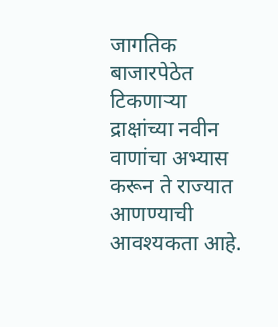जागतिक बाजारपेठेत टिकणाऱ्या द्राक्षांच्या नवीन वाणांचा अभ्यास करून ते राज्यात आणण्याची आवश्यकता आहे.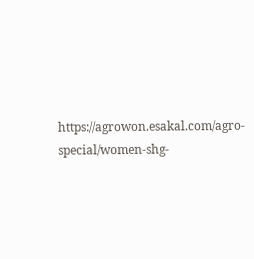https://agrowon.esakal.com/agro-special/women-shg-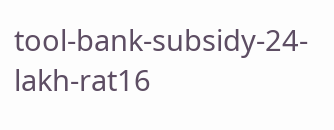tool-bank-subsidy-24-lakh-rat16